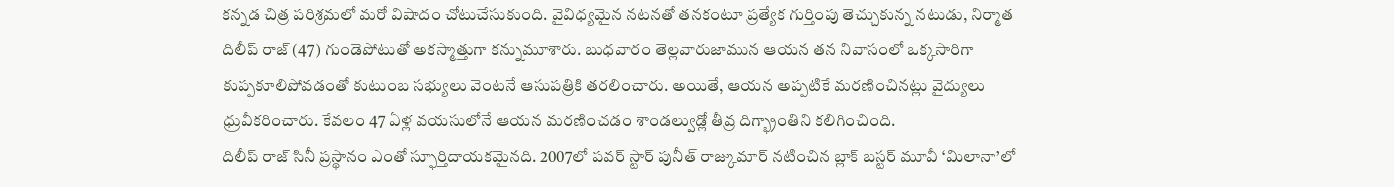కన్నడ చిత్ర పరిశ్రమలో మరో విషాదం చోటుచేసుకుంది. వైవిధ్యమైన నటనతో తనకంటూ ప్రత్యేక గుర్తింపు తెచ్చుకున్న నటుడు, నిర్మాత దిలీప్ రాజ్ (47) గుండెపోటుతో అకస్మాత్తుగా కన్నుమూశారు. బుధవారం తెల్లవారుజామున ఆయన తన నివాసంలో ఒక్కసారిగా కుప్పకూలిపోవడంతో కుటుంబ సభ్యులు వెంటనే ఆసుపత్రికి తరలించారు. అయితే, ఆయన అప్పటికే మరణించినట్లు వైద్యులు ధ్రువీకరించారు. కేవలం 47 ఏళ్ల వయసులోనే ఆయన మరణించడం శాండల్వుడ్లో తీవ్ర దిగ్భ్రాంతిని కలిగించింది.
దిలీప్ రాజ్ సినీ ప్రస్థానం ఎంతో స్ఫూర్తిదాయకమైనది. 2007లో పవర్ స్టార్ పునీత్ రాజ్కుమార్ నటించిన బ్లాక్ బస్టర్ మూవీ ‘మిలానా’లో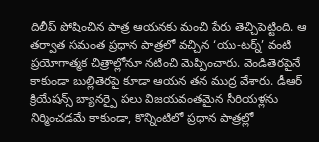దిలీప్ పోషించిన పాత్ర ఆయనకు మంచి పేరు తెచ్చిపెట్టింది. ఆ తర్వాత సమంత ప్రధాన పాత్రలో వచ్చిన ‘యు-టర్న్’ వంటి ప్రయోగాత్మక చిత్రాల్లోనూ నటించి మెప్పించారు. వెండితెరపైనే కాకుండా బుల్లితెరపై కూడా ఆయన తన ముద్ర వేశారు. డీఆర్ క్రియేషన్స్ బ్యానర్పై పలు విజయవంతమైన సీరియళ్లను నిర్మించడమే కాకుండా, కొన్నింటిలో ప్రధాన పాత్రల్లో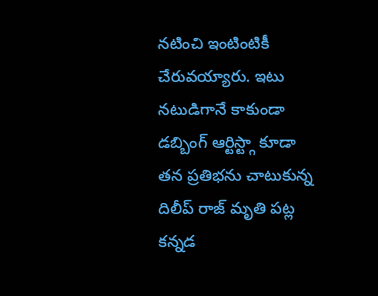నటించి ఇంటింటికీ చేరువయ్యారు. ఇటు నటుడిగానే కాకుండా డబ్బింగ్ ఆర్టిస్ట్గా కూడా తన ప్రతిభను చాటుకున్న దిలీప్ రాజ్ మృతి పట్ల కన్నడ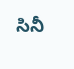సినీ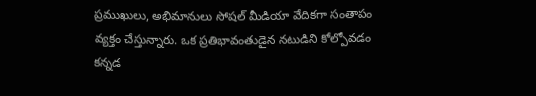ప్రముఖులు, అభిమానులు సోషల్ మీడియా వేదికగా సంతాపం వ్యక్తం చేస్తున్నారు. ఒక ప్రతిభావంతుడైన నటుడిని కోల్పోవడం కన్నడ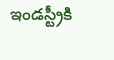ఇండస్ట్రీకి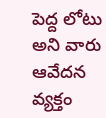పెద్ద లోటు అని వారు ఆవేదన వ్యక్తం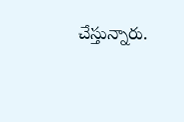చేస్తున్నారు.